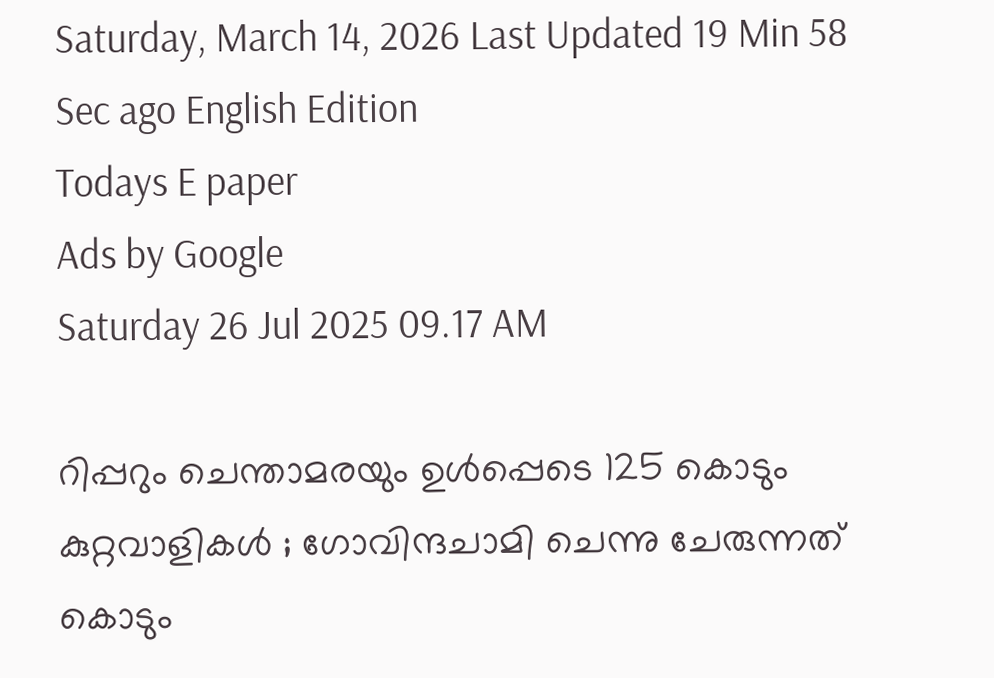Saturday, March 14, 2026 Last Updated 19 Min 58 Sec ago English Edition
Todays E paper
Ads by Google
Saturday 26 Jul 2025 09.17 AM

റിപ്പറും ചെന്താമരയും ഉള്‍പ്പെടെ 125 കൊടും കുറ്റവാളികള്‍ ; ഗോവിന്ദചാമി ചെന്നു ചേരുന്നത് കൊടും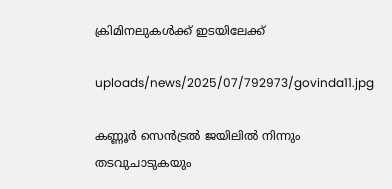ക്രിമിനലുകള്‍ക്ക് ഇടയിലേക്ക്

uploads/news/2025/07/792973/govinda11.jpg

കണ്ണൂര്‍ സെന്‍ട്രല്‍ ജയിലില്‍ നിന്നും തടവുചാടുകയും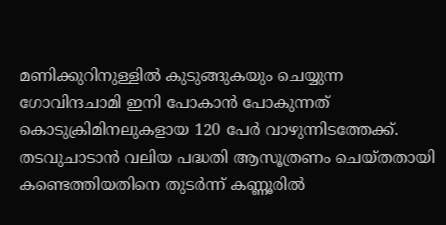മണിക്കുറിനുള്ളില്‍ കുടുങ്ങുകയും ചെയ്യുന്ന ഗോവിന്ദചാമി ഇനി പോകാന്‍ പോകുന്നത് കൊടുക്രിമിനലുകളായ 120 പേര്‍ വാഴുന്നിടത്തേക്ക്. തടവുചാടാന്‍ വലിയ പദ്ധതി ആസൂത്രണം ചെയ്തതായി കണ്ടെത്തിയതിനെ തുടര്‍ന്ന് കണ്ണൂരില്‍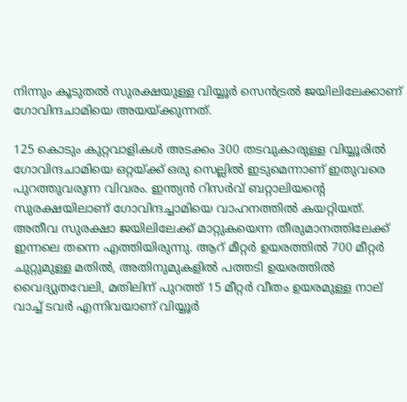നിന്നും കൂടുതല്‍ സുരക്ഷയുള്ള വിയ്യൂര്‍ സെന്‍ട്രല്‍ ജയിലിലേക്കാണ് ഗോവിന്ദചാമിയെ അയയ്ക്കുന്നത്.

125 കൊടും കുറ്റവാളികള്‍ അടക്കം 300 തടവുകാരുള്ള വിയ്യൂരില്‍ ഗോവിന്ദചാമിയെ ഒറ്റയ്ക്ക് ഒരു സെല്ലില്‍ ഇടുമെന്നാണ് ഇതുവരെ പുറത്തുവരുന്ന വിവരം. ഇന്ത്യന്‍ റിസര്‍വ് ബറ്റാലിയന്റെ സുരക്ഷയിലാണ് ഗോവിന്ദച്ചാമിയെ വാഹനത്തില്‍ കയറ്റിയത്. അതീവ സുരക്ഷാ ജയിലിലേക്ക് മാറ്റുകയെന്ന തീരുമാനത്തിലേക്ക് ഇന്നലെ തന്നെ എത്തിയിരുന്നു. ആറ് മീറ്റര്‍ ഉയരത്തില്‍ 700 മീറ്റര്‍ ചുറ്റുമുള്ള മതില്‍, അതിനുമുകളില്‍ പത്തടി ഉയരത്തില്‍ വൈദ്യുതവേലി, മതിലിന് പുറത്ത് 15 മീറ്റര്‍ വീതം ഉയരമുള്ള നാല് വാച്ച് ടവര്‍ എന്നിവയാണ് വിയ്യൂര്‍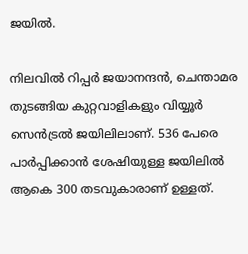ജയില്‍.

നിലവില്‍ റിപ്പര്‍ ജയാനന്ദന്‍, ചെന്താമര തുടങ്ങിയ കുറ്റവാളികളും വിയ്യൂര്‍ സെന്‍ട്രല്‍ ജയിലിലാണ്. 536 പേരെ പാര്‍പ്പിക്കാന്‍ ശേഷിയുള്ള ജയിലില്‍ ആകെ 300 തടവുകാരാണ് ഉള്ളത്.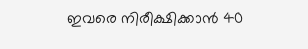ഇവരെ നിരീക്ഷിക്കാന്‍ 40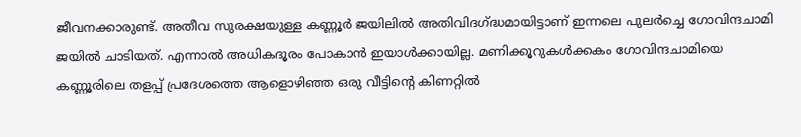ജീവനക്കാരുണ്ട്. അതീവ സുരക്ഷയുള്ള കണ്ണൂര്‍ ജയിലില്‍ അതിവിദഗ്ദ്ധമായിട്ടാണ് ഇന്നലെ പുലര്‍ച്ചെ ഗോവിന്ദചാമി ജയില്‍ ചാടിയത്. എന്നാല്‍ അധികദൂരം പോകാന്‍ ഇയാള്‍ക്കായില്ല. മണിക്കൂറുകള്‍ക്കകം ഗോവിന്ദചാമിയെ കണ്ണൂരിലെ തളപ്പ് പ്രദേശത്തെ ആളൊഴിഞ്ഞ ഒരു വീട്ടിന്റെ കിണറ്റില്‍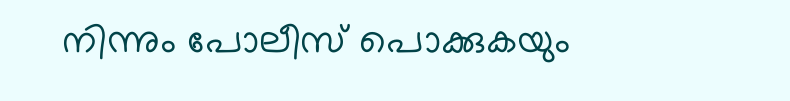നിന്നും പോലീസ് പൊക്കുകയും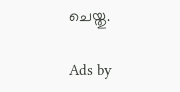ചെയ്തു.

Ads by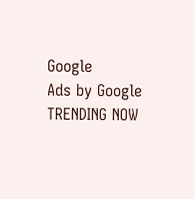Google
Ads by Google
TRENDING NOW